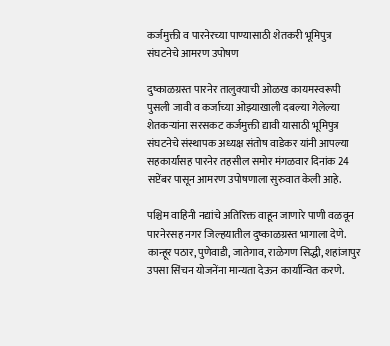कर्जमुक्ती व पारनेरच्या पाण्यासाठी शेतकरी भूमिपुत्र संघटनेचे आमरण उपोषण

दुष्काळग्रस्त पारनेर तालुक्याची ओळख कायमस्वरूपी पुसली जावी व कर्जाच्या ओझ्याखाली दबल्या गेलेल्या शेतकऱ्यांना सरसकट कर्जमुक्ती द्यावी यासाठी भूमिपुत्र संघटनेचे संस्थापक अध्यक्ष संतोष वाडेकर यांनी आपल्या सहकार्यांसह पारनेर तहसील समोर मंगळवार दिनांक 24 सप्टेंबर पासून आमरण उपोषणाला सुरुवात केली आहे.

पश्चिम वाहिनी नद्यांचे अतिरिक्त वाहून जाणारे पाणी वळवून पारनेरसह नगर जिल्हयातील दुष्काळग्रस्त भागाला देणे. कान्हूर पठार, पुणेवाडी, जातेगाव, राळेगण सिद्धी, शहांजापुर उपसा सिंचन योजनेंना मान्यता देऊन कार्यान्वित करणे.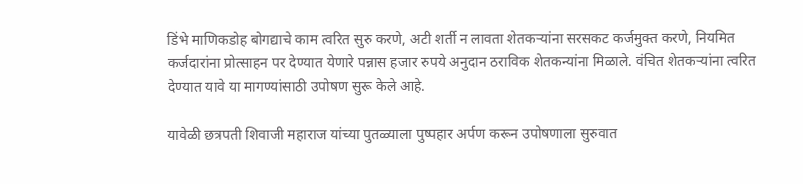डिंभे माणिकडोह बोगद्याचे काम त्वरित सुरु करणे, अटी शर्ती न लावता शेतकऱ्यांना सरसकट कर्जमुक्त करणे, नियमित कर्जदारांना प्रोत्साहन पर देण्यात येणारे पन्नास हजार रुपये अनुदान ठराविक शेतकन्यांना मिळाले. वंचित शेतकऱ्यांना त्वरित देण्यात यावे या मागण्यांसाठी उपोषण सुरू केले आहे.

यावेळी छत्रपती शिवाजी महाराज यांच्या पुतळ्याला पुष्पहार अर्पण करून उपोषणाला सुरुवात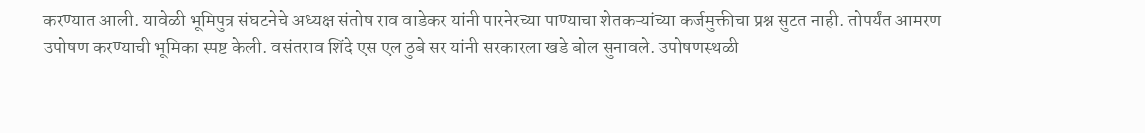करण्यात आली. यावेळी भूमिपुत्र संघटनेचे अध्यक्ष संतोष राव वाडेकर यांनी पारनेरच्या पाण्याचा शेतकऱ्यांच्या कर्जमुक्तीचा प्रश्न सुटत नाही. तोपर्यंत आमरण उपोषण करण्याची भूमिका स्पष्ट केली. वसंतराव शिंदे एस एल ठुबे सर यांनी सरकारला खडे बोल सुनावले. उपोषणस्थळी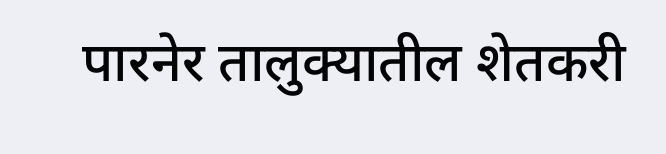पारनेर तालुक्यातील शेतकरी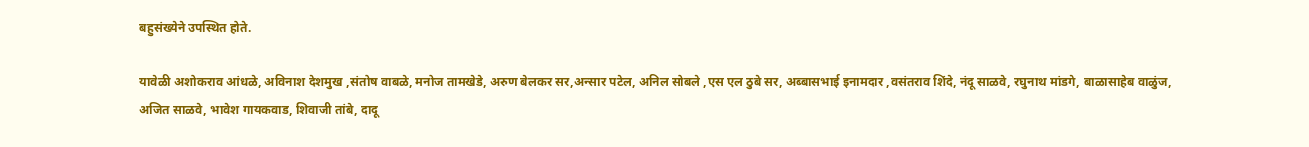बहुसंख्येने उपस्थित होते.

यावेळी अशोकराव आंधळे, अविनाश देशमुख ,संतोष वाबळे, मनोज तामखेडे, अरुण बेलकर सर,अन्सार पटेल, अनिल सोबले ,एस एल ठुबे सर, अब्बासभाई इनामदार ,वसंतराव शिंदे, नंदू साळवे, रघुनाथ मांडगे, बाळासाहेब वाळुंज, अजित साळवे, भावेश गायकवाड, शिवाजी तांबे, दादू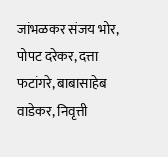जांभळकर संजय भोर, पोपट दरेकर, दत्ता फटांगरे, बाबासाहेब वाडेकर, निवृत्ती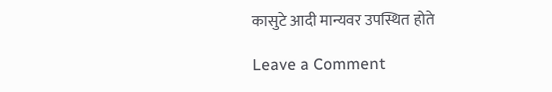कासुटे आदी मान्यवर उपस्थित होते

Leave a Comment